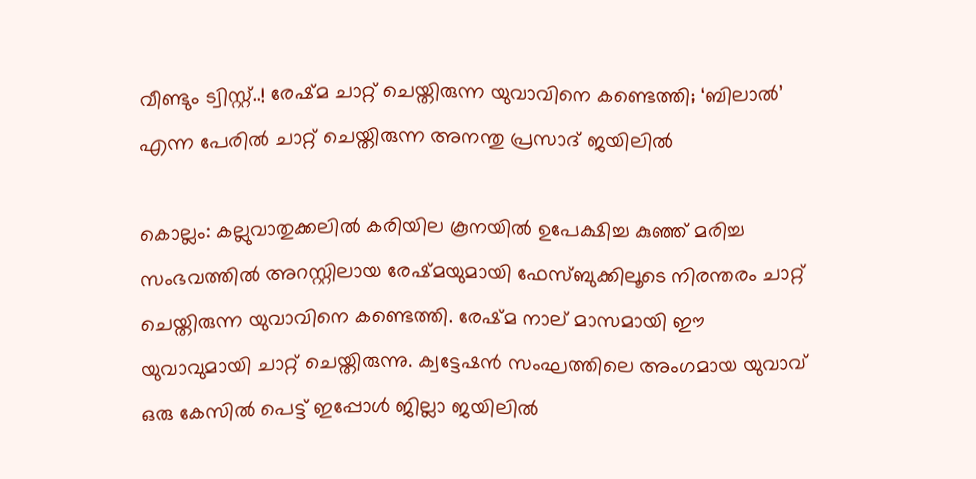വീണ്ടും ട്വിസ്റ്റ്..! രേഷ്മ ചാറ്റ് ചെയ്തിരുന്ന യുവാവിനെ കണ്ടെത്തി; ‘ബിലാല്‍’ എന്ന പേരില്‍ ചാറ്റ് ചെയ്തിരുന്ന അനന്തു പ്രസാദ് ജയിലില്‍

കൊല്ലം: കല്ലുവാതുക്കലില്‍ കരിയില കൂനയില്‍ ഉപേക്ഷിച്ച കുഞ്ഞ് മരിച്ച സംഭവത്തില്‍ അറസ്റ്റിലായ രേഷ്മയുമായി ഫേസ്ബുക്കിലൂടെ നിരന്തരം ചാറ്റ് ചെയ്തിരുന്ന യുവാവിനെ കണ്ടെത്തി. രേഷ്മ നാല് മാസമായി ഈ യുവാവുമായി ചാറ്റ് ചെയ്തിരുന്നു. ക്വട്ടേഷന്‍ സംഘത്തിലെ അംഗമായ യുവാവ് ഒരു കേസില്‍ പെട്ട് ഇപ്പോള്‍ ജില്ലാ ജയിലില്‍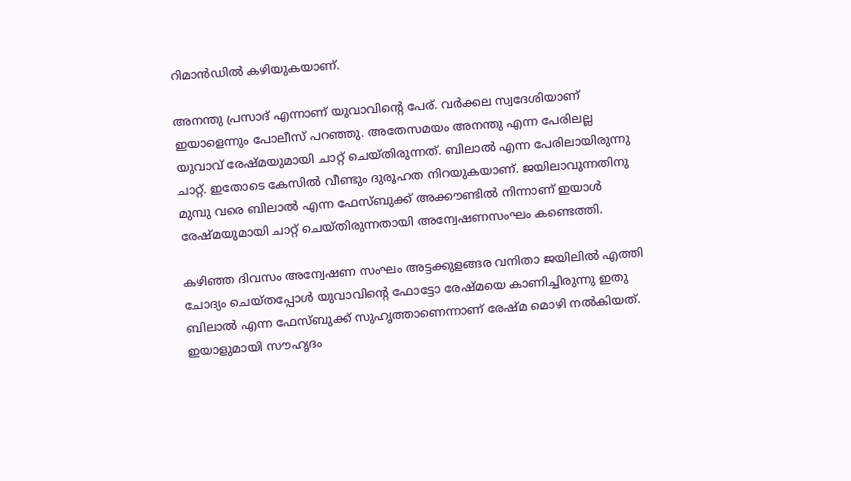റിമാന്‍ഡില്‍ കഴിയുകയാണ്.

അനന്തു പ്രസാദ് എന്നാണ് യുവാവിന്റെ പേര്. വര്‍ക്കല സ്വദേശിയാണ് ഇയാളെന്നും പോലീസ് പറഞ്ഞു. അതേസമയം അനന്തു എന്ന പേരിലല്ല യുവാവ് രേഷ്മയുമായി ചാറ്റ് ചെയ്തിരുന്നത്. ബിലാല്‍ എന്ന പേരിലായിരുന്നു ചാറ്റ്. ഇതോടെ കേസില്‍ വീണ്ടും ദുരൂഹത നിറയുകയാണ്. ജയിലാവുന്നതിനു മുമ്പു വരെ ബിലാല്‍ എന്ന ഫേസ്ബുക്ക് അക്കൗണ്ടില്‍ നിന്നാണ് ഇയാള്‍ രേഷ്മയുമായി ചാറ്റ് ചെയ്തിരുന്നതായി അന്വേഷണസംഘം കണ്ടെത്തി.

കഴിഞ്ഞ ദിവസം അന്വേഷണ സംഘം അട്ടക്കുളങ്ങര വനിതാ ജയിലില്‍ എത്തി ചോദ്യം ചെയ്തപ്പോള്‍ യുവാവിന്റെ ഫോട്ടോ രേഷ്മയെ കാണിച്ചിരുന്നു ഇതു ബിലാല്‍ എന്ന ഫേസ്ബുക്ക് സുഹൃത്താണെന്നാണ് രേഷ്മ മൊഴി നല്‍കിയത്. ഇയാളുമായി സൗഹൃദം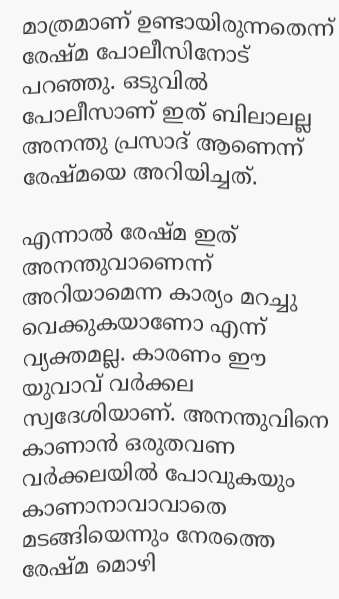മാത്രമാണ് ഉണ്ടായിരുന്നതെന്ന് രേഷ്മ പോലീസിനോട് പറഞ്ഞു. ഒടുവില്‍ പോലീസാണ് ഇത് ബിലാലല്ല അനന്തു പ്രസാദ് ആണെന്ന് രേഷ്മയെ അറിയിച്ചത്.

എന്നാല്‍ രേഷ്മ ഇത് അനന്തുവാണെന്ന് അറിയാമെന്ന കാര്യം മറച്ചു വെക്കുകയാണോ എന്ന് വ്യക്തമല്ല. കാരണം ഈ യുവാവ് വര്‍ക്കല സ്വദേശിയാണ്. അനന്തുവിനെ കാണാന്‍ ഒരുതവണ വര്‍ക്കലയില്‍ പോവുകയും കാണാനാവാവാതെ മടങ്ങിയെന്നും നേരത്തെ രേഷ്മ മൊഴി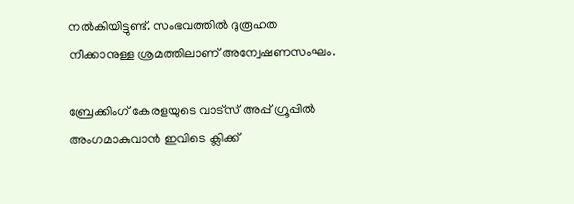നല്‍കിയിട്ടുണ്ട്. സംഭവത്തില്‍ ദുരൂഹത നീക്കാനുള്ള ശ്രമത്തിലാണ് അന്വേഷണസംഘം.

ബ്രേക്കിംഗ് കേരളയുടെ വാട്സ് അപ്പ് ഗ്രൂപ്പിൽ അംഗമാകുവാൻ ഇവിടെ ക്ലിക്ക്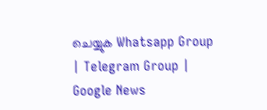ചെയ്യുക Whatsapp Group | Telegram Group | Google News